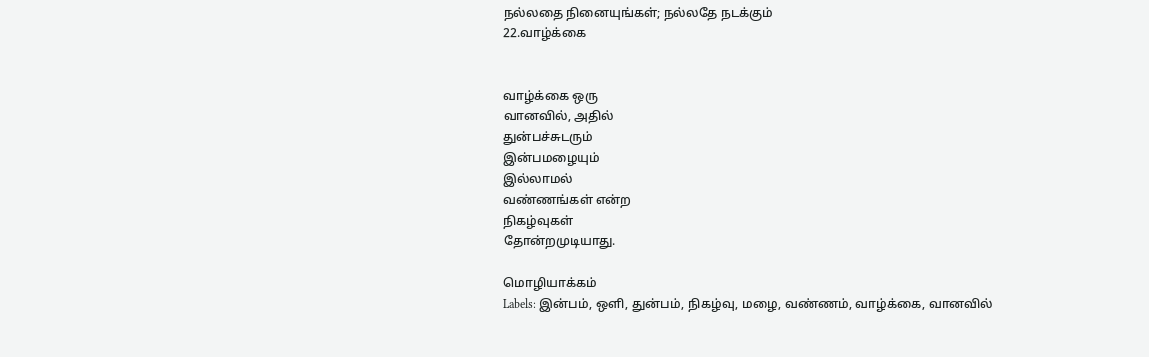நல்லதை நினையுங்கள்; நல்லதே நடக்கும்
22.வாழ்க்கை


வாழ்க்கை ஒரு
வானவில், அதில்
துன்பச்சுடரும்
இன்பமழையும்
இல்லாமல்
வண்ணங்கள் என்ற
நிகழ்வுகள்
தோன்றமுடியாது.

மொழியாக்கம்
Labels: இன்பம், ஒளி, துன்பம், நிகழ்வு, மழை, வண்ணம், வாழ்க்கை, வானவில்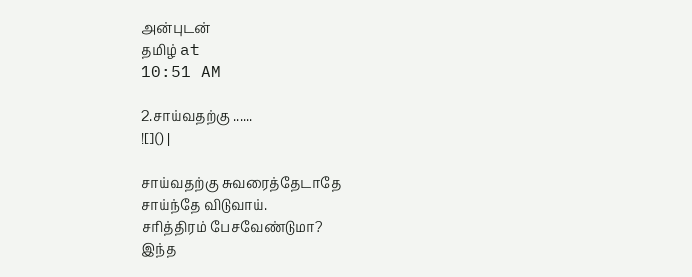அன்புடன்
தமிழ் at
10:51 AM

2.சாய்வதற்கு ......
![]() |

சாய்வதற்கு சுவரைத்தேடாதே
சாய்ந்தே விடுவாய்.
சரித்திரம் பேசவேண்டுமா?
இந்த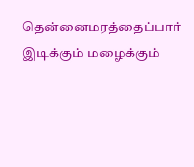தென்னைமரத்தைப்பார்
இடிக்கும் மழைக்கும்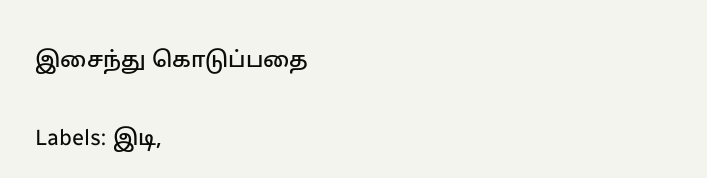இசைந்து கொடுப்பதை

Labels: இடி,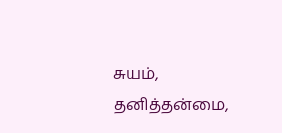சுயம், தனித்தன்மை,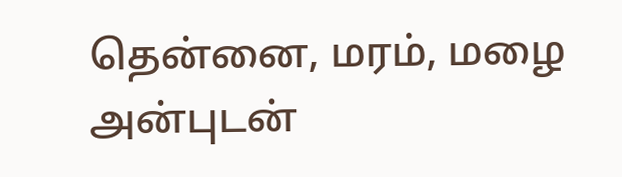தென்னை, மரம், மழை
அன்புடன்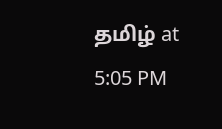தமிழ் at
5:05 PM